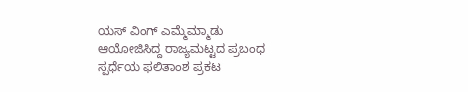ಯಸ್ ವಿಂಗ್ ಎಮ್ಮೆಮ್ಮಾಡು ಆಯೋಜಿಸಿದ್ದ ರಾಜ್ಯಮಟ್ಟದ ಪ್ರಬಂಧ ಸ್ಪರ್ಧೆಯ ಫಲಿತಾಂಶ ಪ್ರಕಟ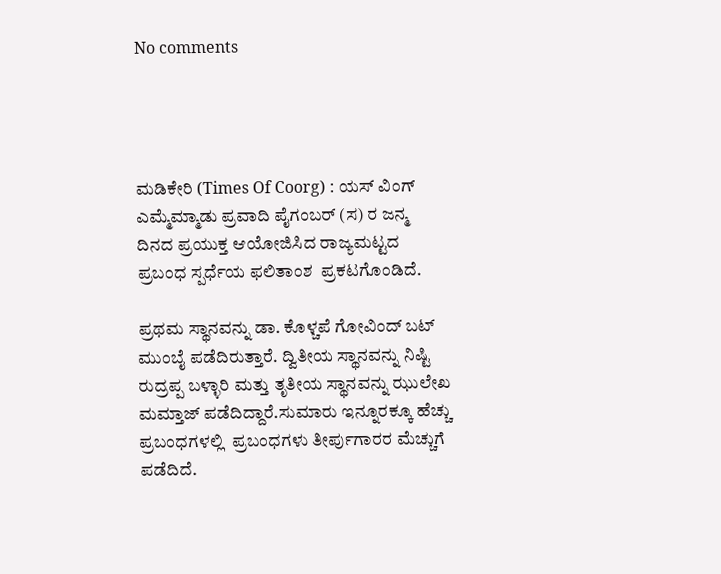No comments




ಮಡಿಕೇರಿ (Times Of Coorg) : ಯಸ್ ವಿಂಗ್ ಎಮ್ಮೆಮ್ಮಾಡು ಪ್ರವಾದಿ ಪೈಗಂಬರ್ (ಸ) ರ ಜನ್ಮ ದಿನದ ಪ್ರಯುಕ್ತ ಆಯೋಜಿಸಿದ ರಾಜ್ಯಮಟ್ಟದ ಪ್ರಬಂಧ ಸ್ಪರ್ಧೆಯ ಫಲಿತಾಂಶ  ಪ್ರಕಟಗೊಂಡಿದೆ.

ಪ್ರಥಮ ಸ್ಥಾನವನ್ನು ಡಾ. ಕೊಳ್ಚಪೆ ಗೋವಿಂದ್ ಬಟ್ ಮುಂಬೈ ಪಡೆದಿರುತ್ತಾರೆ. ದ್ವಿತೀಯ ಸ್ಥಾನವನ್ನು ನಿಷ್ಟಿ ರುದ್ರಪ್ಪ ಬಳ್ಳಾರಿ ಮತ್ತು ತೃತೀಯ ಸ್ಥಾನವನ್ನು ಝುಲೇಖ ಮಮ್ತಾಜ್ ಪಡೆದಿದ್ದಾರೆ.ಸುಮಾರು ಇನ್ನೂರಕ್ಕೂ ಹೆಚ್ಚು ಪ್ರಬಂಧಗಳಲ್ಲಿ  ಪ್ರಬಂಧಗಳು ತೀರ್ಪುಗಾರರ ಮೆಚ್ಚುಗೆ ಪಡೆದಿದೆ.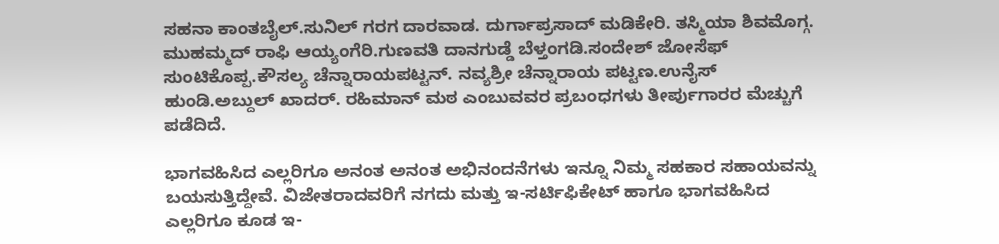ಸಹನಾ ಕಾಂತಬೈಲ್.ಸುನಿಲ್ ಗರಗ ದಾರವಾಡ. ದುರ್ಗಾಪ್ರಸಾದ್ ಮಡಿಕೇರಿ. ತಸ್ಮಿಯಾ ಶಿವಮೊಗ್ಗ. ಮುಹಮ್ಮದ್ ರಾಫಿ ಆಯ್ಯಂಗೆರಿ.ಗುಣವತಿ ದಾನಗುಡ್ಡೆ ಬೆಳ್ತಂಗಡಿ.ಸಂದೇಶ್ ಜೋಸೆಫ್ ಸುಂಟಿಕೊಪ್ಪ.ಕೌಸಲ್ಯ ಚೆನ್ನಾರಾಯಪಟ್ಟನ್. ನವ್ಯಶ್ರೀ ಚೆನ್ನಾರಾಯ ಪಟ್ಟಣ.ಉನೈಸ್ ಹುಂಡಿ.ಅಬ್ದುಲ್ ಖಾದರ್. ರಹಿಮಾನ್ ಮಠ ಎಂಬುವವರ ಪ್ರಬಂಧಗಳು ತೀರ್ಪುಗಾರರ ಮೆಚ್ಚುಗೆ ಪಡೆದಿದೆ.

ಭಾಗವಹಿಸಿದ ಎಲ್ಲರಿಗೂ ಅನಂತ ಅನಂತ ಅಭಿನಂದನೆಗಳು ಇನ್ನೂ ನಿಮ್ಮ ಸಹಕಾರ ಸಹಾಯವನ್ನು ಬಯಸುತ್ತಿದ್ದೇವೆ. ವಿಜೇತರಾದವರಿಗೆ ನಗದು ಮತ್ತು ಇ-ಸರ್ಟಿಫಿಕೇಟ್ ಹಾಗೂ ಭಾಗವಹಿಸಿದ ಎಲ್ಲರಿಗೂ ಕೂಡ ಇ-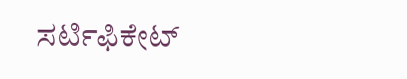ಸರ್ಟಿಫಿಕೇಟ್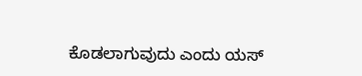ಕೊಡಲಾಗುವುದು ಎಂದು ಯಸ್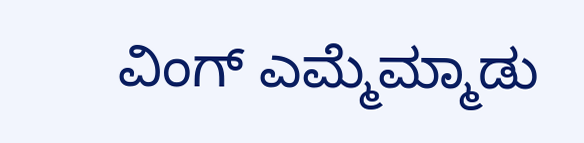ವಿಂಗ್ ಎಮ್ಮೆಮ್ಮಾಡು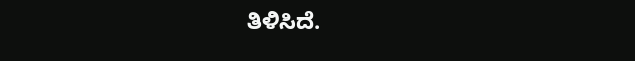ತಿಳಿಸಿದೆ.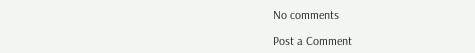No comments

Post a Comment